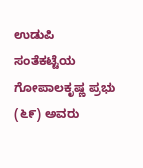ಉಡುಪಿ ಸಂತೆಕಟ್ಟೆಯ ಗೋಪಾಲಕೃಷ್ಣ ಪ್ರಭು (೬೯) ಅವರು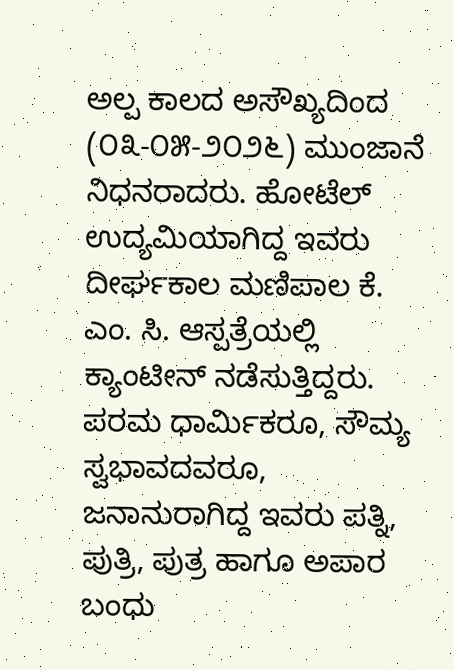ಅಲ್ಪ ಕಾಲದ ಅಸೌಖ್ಯದಿಂದ (೦೩-೦೫-೨೦೨೬) ಮುಂಜಾನೆ ನಿಧನರಾದರು. ಹೋಟೆಲ್ ಉದ್ಯಮಿಯಾಗಿದ್ದ ಇವರು ದೀರ್ಘಕಾಲ ಮಣಿಪಾಲ ಕೆ. ಎಂ. ಸಿ. ಆಸ್ಪತ್ರೆಯಲ್ಲಿ ಕ್ಯಾಂಟೀನ್ ನಡೆಸುತ್ತಿದ್ದರು. ಪರಮ ಧಾರ್ಮಿಕರೂ, ಸೌಮ್ಯ ಸ್ವಭಾವದವರೂ, ಜನಾನುರಾಗಿದ್ದ ಇವರು ಪತ್ನಿ, ಪುತ್ರಿ, ಪುತ್ರ ಹಾಗೂ ಅಪಾರ ಬಂಧು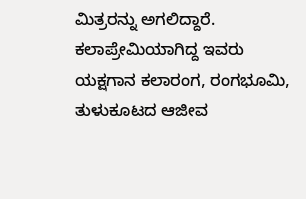ಮಿತ್ರರನ್ನು ಅಗಲಿದ್ದಾರೆ. ಕಲಾಪ್ರೇಮಿಯಾಗಿದ್ದ ಇವರು ಯಕ್ಷಗಾನ ಕಲಾರಂಗ, ರಂಗಭೂಮಿ, ತುಳುಕೂಟದ ಆಜೀವ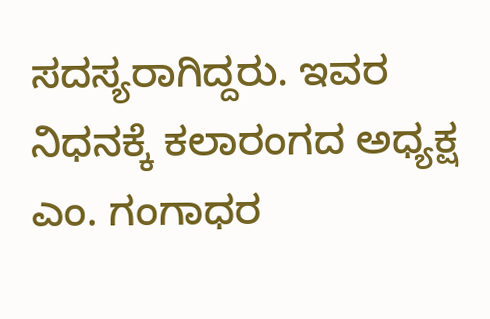ಸದಸ್ಯರಾಗಿದ್ದರು. ಇವರ ನಿಧನಕ್ಕೆ ಕಲಾರಂಗದ ಅಧ್ಯಕ್ಷ ಎಂ. ಗಂಗಾಧರ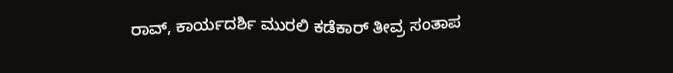ರಾವ್, ಕಾರ್ಯದರ್ಶಿ ಮುರಲಿ ಕಡೆಕಾರ್ ತೀವ್ರ ಸಂತಾಪ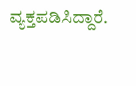ವ್ಯಕ್ತಪಡಿಸಿದ್ದಾರೆ.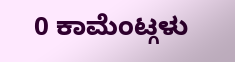0 ಕಾಮೆಂಟ್ಗಳು